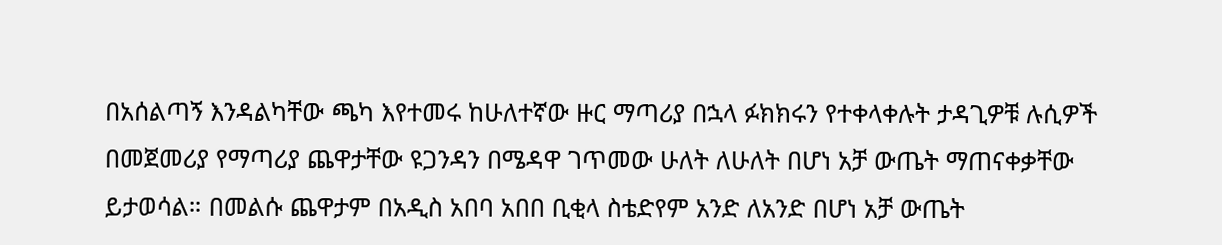በአሰልጣኝ እንዳልካቸው ጫካ እየተመሩ ከሁለተኛው ዙር ማጣሪያ በኋላ ፉክክሩን የተቀላቀሉት ታዳጊዎቹ ሉሲዎች በመጀመሪያ የማጣሪያ ጨዋታቸው ዩጋንዳን በሜዳዋ ገጥመው ሁለት ለሁለት በሆነ አቻ ውጤት ማጠናቀቃቸው ይታወሳል። በመልሱ ጨዋታም በአዲስ አበባ አበበ ቢቂላ ስቴድየም አንድ ለአንድ በሆነ አቻ ውጤት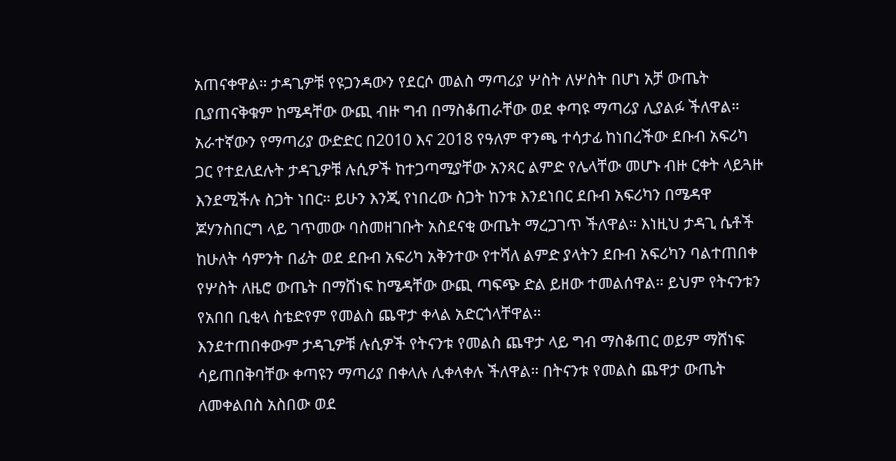አጠናቀዋል። ታዳጊዎቹ የዩጋንዳውን የደርሶ መልስ ማጣሪያ ሦስት ለሦስት በሆነ አቻ ውጤት ቢያጠናቅቁም ከሜዳቸው ውጪ ብዙ ግብ በማስቆጠራቸው ወደ ቀጣዩ ማጣሪያ ሊያልፉ ችለዋል። አራተኛውን የማጣሪያ ውድድር በ2010 እና 2018 የዓለም ዋንጫ ተሳታፊ ከነበረችው ደቡብ አፍሪካ ጋር የተደለደሉት ታዳጊዎቹ ሉሲዎች ከተጋጣሚያቸው አንጻር ልምድ የሌላቸው መሆኑ ብዙ ርቀት ላይጓዙ እንደሚችሉ ስጋት ነበር። ይሁን እንጂ የነበረው ስጋት ከንቱ እንደነበር ደቡብ አፍሪካን በሜዳዋ ጆሃንስበርግ ላይ ገጥመው ባስመዘገቡት አስደናቂ ውጤት ማረጋገጥ ችለዋል። እነዚህ ታዳጊ ሴቶች ከሁለት ሳምንት በፊት ወደ ደቡብ አፍሪካ አቅንተው የተሻለ ልምድ ያላትን ደቡብ አፍሪካን ባልተጠበቀ የሦስት ለዜሮ ውጤት በማሸነፍ ከሜዳቸው ውጪ ጣፍጭ ድል ይዘው ተመልሰዋል። ይህም የትናንቱን የአበበ ቢቂላ ስቴድየም የመልስ ጨዋታ ቀላል አድርጎላቸዋል።
እንደተጠበቀውም ታዳጊዎቹ ሉሲዎች የትናንቱ የመልስ ጨዋታ ላይ ግብ ማስቆጠር ወይም ማሸነፍ ሳይጠበቅባቸው ቀጣዩን ማጣሪያ በቀላሉ ሊቀላቀሉ ችለዋል። በትናንቱ የመልስ ጨዋታ ውጤት ለመቀልበስ አስበው ወደ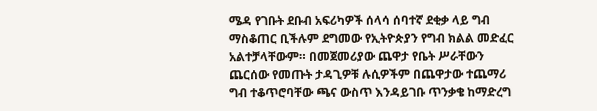ሜዳ የገቡት ደቡብ አፍሪካዎች ሰላሳ ሰባተኛ ደቂቃ ላይ ግብ ማስቆጠር ቢችሉም ደግመው የኢትዮጵያን የግብ ክልል መድፈር አልተቻላቸውም። በመጀመሪያው ጨዋታ የቤት ሥራቸውን ጨርሰው የመጡት ታዳጊዎቹ ሉሲዎችም በጨዋታው ተጨማሪ ግብ ተቆጥሮባቸው ጫና ውስጥ እንዳይገቡ ጥንቃቄ ከማድረግ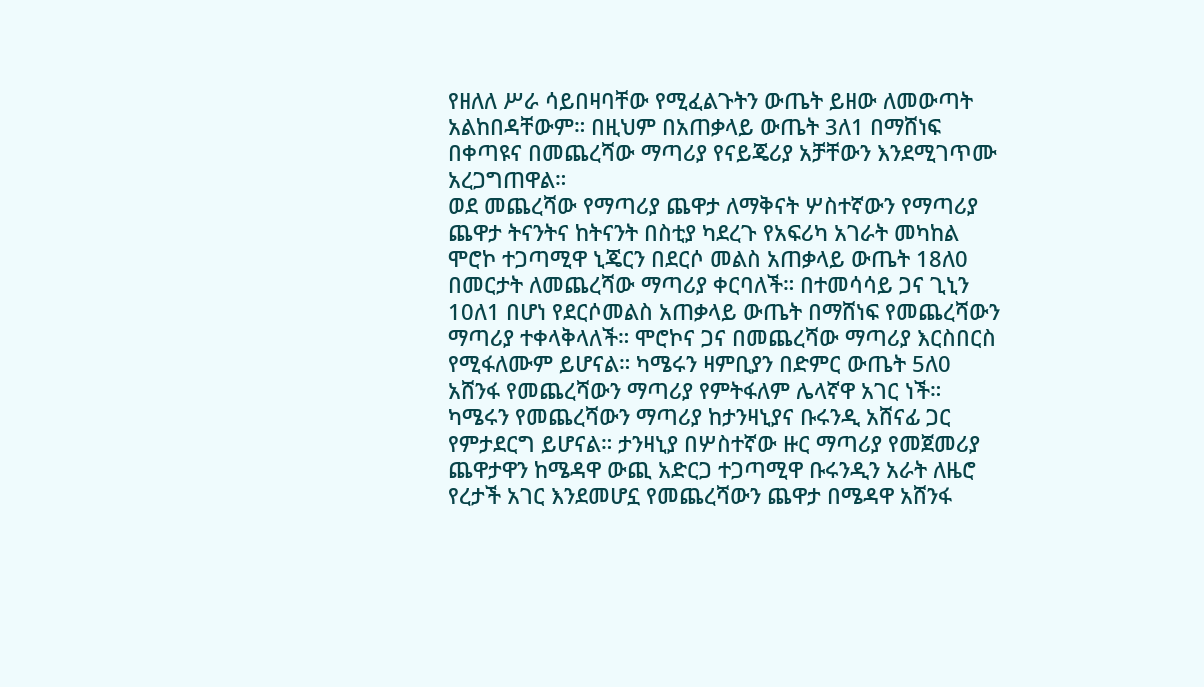የዘለለ ሥራ ሳይበዛባቸው የሚፈልጉትን ውጤት ይዘው ለመውጣት አልከበዳቸውም። በዚህም በአጠቃላይ ውጤት 3ለ1 በማሸነፍ በቀጣዩና በመጨረሻው ማጣሪያ የናይጄሪያ አቻቸውን እንደሚገጥሙ አረጋግጠዋል።
ወደ መጨረሻው የማጣሪያ ጨዋታ ለማቅናት ሦስተኛውን የማጣሪያ ጨዋታ ትናንትና ከትናንት በስቲያ ካደረጉ የአፍሪካ አገራት መካከል ሞሮኮ ተጋጣሚዋ ኒጄርን በደርሶ መልስ አጠቃላይ ውጤት 18ለ0 በመርታት ለመጨረሻው ማጣሪያ ቀርባለች። በተመሳሳይ ጋና ጊኒን 10ለ1 በሆነ የደርሶመልስ አጠቃላይ ውጤት በማሸነፍ የመጨረሻውን ማጣሪያ ተቀላቅላለች። ሞሮኮና ጋና በመጨረሻው ማጣሪያ እርስበርስ የሚፋለሙም ይሆናል። ካሜሩን ዛምቢያን በድምር ውጤት 5ለ0 አሸንፋ የመጨረሻውን ማጣሪያ የምትፋለም ሌላኛዋ አገር ነች። ካሜሩን የመጨረሻውን ማጣሪያ ከታንዛኒያና ቡሩንዲ አሸናፊ ጋር የምታደርግ ይሆናል። ታንዛኒያ በሦስተኛው ዙር ማጣሪያ የመጀመሪያ ጨዋታዋን ከሜዳዋ ውጪ አድርጋ ተጋጣሚዋ ቡሩንዲን አራት ለዜሮ የረታች አገር እንደመሆኗ የመጨረሻውን ጨዋታ በሜዳዋ አሸንፋ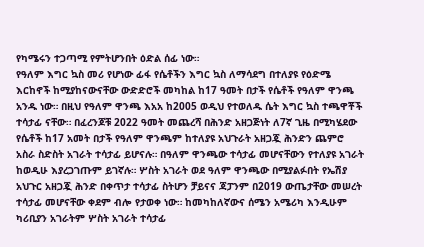የካሜሩን ተጋጣሚ የምትሆንበት ዕድል ሰፊ ነው።
የዓለም እግር ኳስ መሪ የሆነው ፊፋ የሴቶችን እግር ኳስ ለማሳደግ በተለያዩ የዕድሜ እርከኖች ከሚያከናውናቸው ውድድሮች መካከል ከ17 ዓመት በታች የሴቶች የዓለም ዋንጫ አንዱ ነው። በዚህ የዓለም ዋንጫ እአአ ከ2005 ወዲህ የተወለዱ ሴት እግር ኳስ ተጫዋቾች ተሳታፊ ናቸው። በፈረንጆቹ 2022 ዓመት መጨረሻ በሕንድ አዘጋጅነት ለ7ኛ ጊዜ በሚካሄደው የሴቶች ከ17 አመት በታች የዓለም ዋንጫም ከተለያዩ አህጉራት አዘጋጇ ሕንድን ጨምሮ አስራ ስድስት አገራት ተሳታፊ ይሆናሉ። በዓለም ዋንጫው ተሳታፊ መሆናቸውን የተለያዩ አገራት ከወዲሁ እያረጋገጡም ይገኛሉ። ሦስት አገራት ወደ ዓለም ዋንጫው በሚያልፉበት የኤሽያ አህጉር አዘጋጇ ሕንድ በቀጥታ ተሳታፊ ስትሆን ቻይናና ጃፓንም በ2019 ውጤታቸው መሠረት ተሳታፊ መሆናቸው ቀደም ብሎ የታወቀ ነው። ከመካከለኛውና ሰሜን አሜሪካ እንዲሁም ካሪቢያን አገራትም ሦስት አገራት ተሳታፊ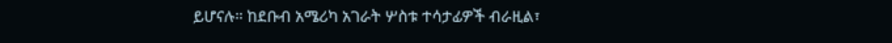ይሆናሉ። ከደቡብ አሜሪካ አገራት ሦስቱ ተሳታፊዎች ብራዚል፣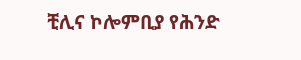ቺሊና ኮሎምቢያ የሕንድ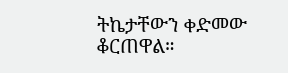ትኬታቸውን ቀድመው ቆርጠዋል።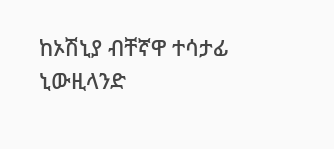ከኦሽኒያ ብቸኛዋ ተሳታፊ ኒውዚላንድ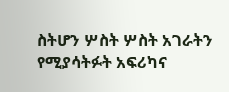ስትሆን ሦስት ሦስት አገራትን የሚያሳትፉት አፍሪካና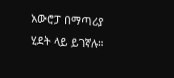አውሮፓ በማጣሪያ ሂደት ላይ ይገኛሉ።